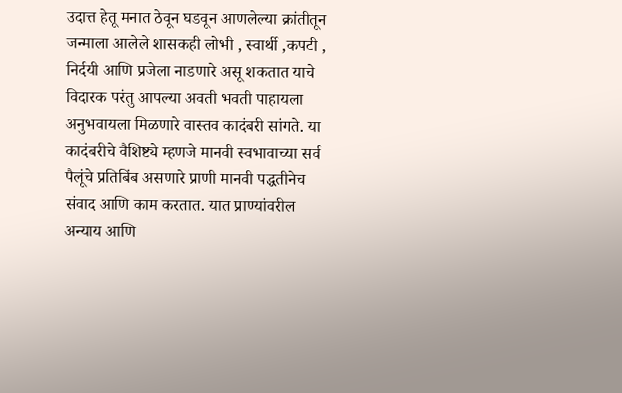उदात्त हेतू मनात ठेवून घडवून आणलेल्या क्रांतीतून जन्माला आलेले शासकही लोभी , स्वार्थी ,कपटी , निर्दयी आणि प्रजेला नाडणारे असू शकतात याचे विदारक परंतु आपल्या अवती भवती पाहायला अनुभवायला मिळणारे वास्तव कादंबरी सांगते. या कादंबरीचे वैशिष्ट्ये म्हणजे मानवी स्वभावाच्या सर्व पैलूंचे प्रतिबिंब असणारे प्राणी मानवी पद्धतीनेच संवाद आणि काम करतात. यात प्राण्यांवरील अन्याय आणि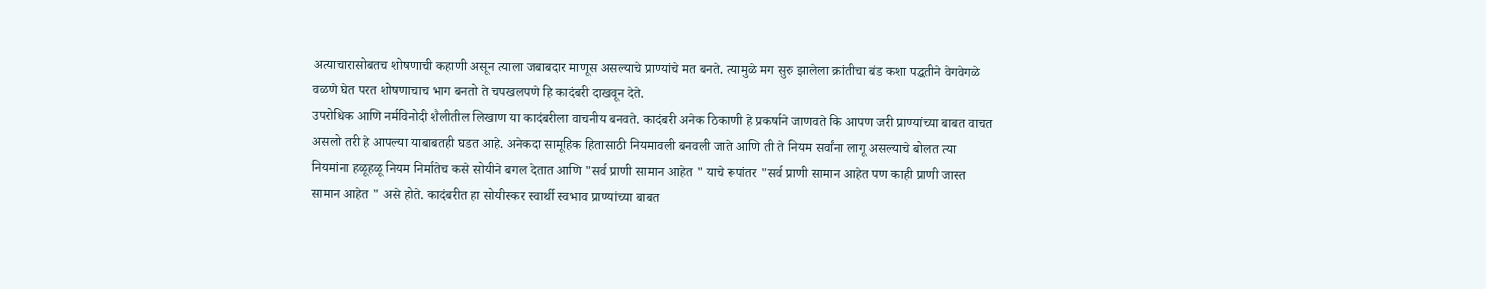अत्याचारासोबतच शोषणाची कहाणी असून त्याला जबाबदार माणूस असल्याचे प्राण्यांचे मत बनते. त्यामुळे मग सुरु झालेला क्रांतीचा बंड कशा पद्धतीने वेगवेगळे वळणे घेत परत शोषणाचाच भाग बनतो ते चपखलपणे हि कादंबरी दाखवून देते.
उपरोधिक आणि नर्मविनोदी शैलीतील लिखाण या कादंबरीला वाचनीय बनवते. कादंबरी अनेक ठिकाणी हे प्रकर्षाने जाणवते कि आपण जरी प्राण्यांच्या बाबत वाचत असलो तरी हे आपल्या याबाबतही घडत आहे. अनेकदा सामूहिक हितासाठी नियमावली बनवली जाते आणि ती ते नियम सर्वांना लागू असल्याचे बोलत त्या नियमांना हळूहळू नियम निर्मातेच कसे सोयीने बगल देतात आणि "सर्व प्राणी सामान आहेत " याचे रूपांतर "सर्व प्राणी सामान आहेत पण काही प्राणी जास्त सामान आहेत " असे होते. कादंबरीत हा सोयीस्कर स्वार्थी स्वभाव प्राण्यांच्या बाबत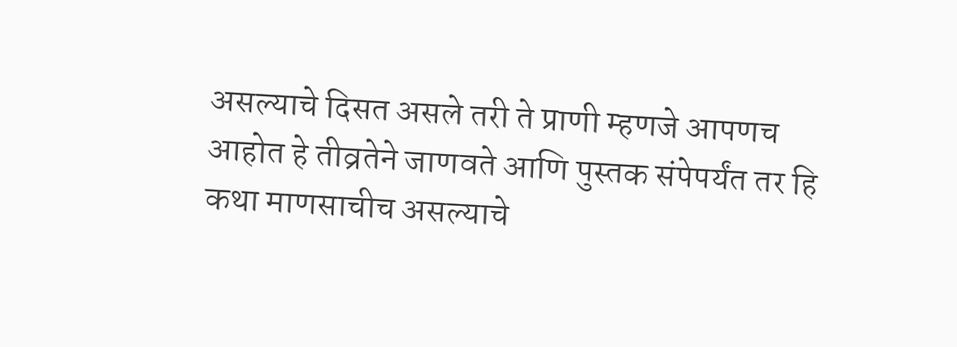असल्याचे दिसत असले तरी ते प्राणी म्हणजे आपणच आहोत हे तीव्रतेने जाणवते आणि पुस्तक संपेपर्यंत तर हि कथा माणसाचीच असल्याचे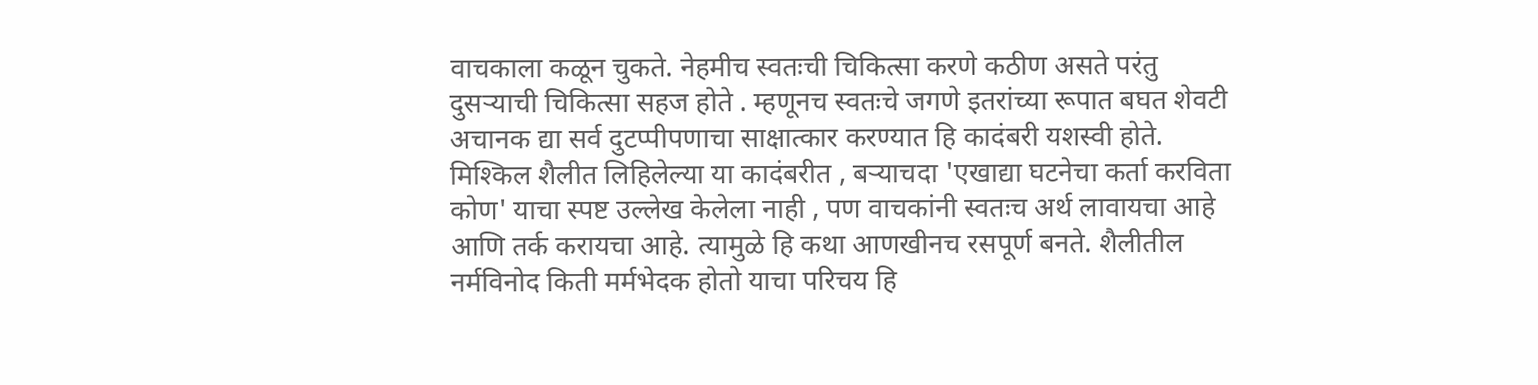वाचकाला कळून चुकते. नेहमीच स्वतःची चिकित्सा करणे कठीण असते परंतु दुसऱ्याची चिकित्सा सहज होते . म्हणूनच स्वतःचे जगणे इतरांच्या रूपात बघत शेवटी अचानक द्या सर्व दुटप्पीपणाचा साक्षात्कार करण्यात हि कादंबरी यशस्वी होते.
मिश्किल शैलीत लिहिलेल्या या कादंबरीत , बऱ्याचदा 'एखाद्या घटनेचा कर्ता करविता कोण' याचा स्पष्ट उल्लेख केलेला नाही , पण वाचकांनी स्वतःच अर्थ लावायचा आहे आणि तर्क करायचा आहे. त्यामुळे हि कथा आणखीनच रसपूर्ण बनते. शैलीतील नर्मविनोद किती मर्मभेदक होतो याचा परिचय हि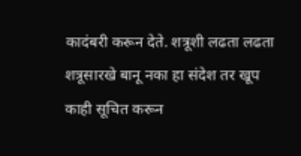कादंबरी करून देते. शत्रूशी लढता लढता शत्रूसारखे बानू नका हा संदेश तर खूप काही सूचित करून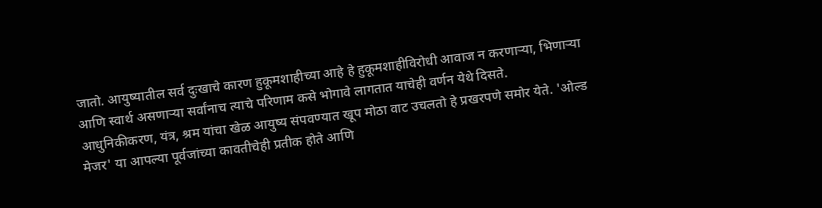जातो. आयुष्यातील सर्व दुःखाचे कारण हुकूमशाहीच्या आहे हे हुकूमशाहीविरोधी आवाज न करणाऱ्या, भिणाऱ्या आणि स्वार्थ असणाऱ्या सर्वांनाच त्याचे परिणाम कसे भोगावे लागतात याचेही वर्णन येथे दिसते.
आधुनिकीकरण, यंत्र, श्रम यांचा खेळ आयुष्य संपवण्यात खूप मोठा वाट उचलतो हे प्रखरपणे समोर येते. 'ओल्ड मेजर' या आपल्या पूर्वजांच्या कावतीचेही प्रतीक होते आणि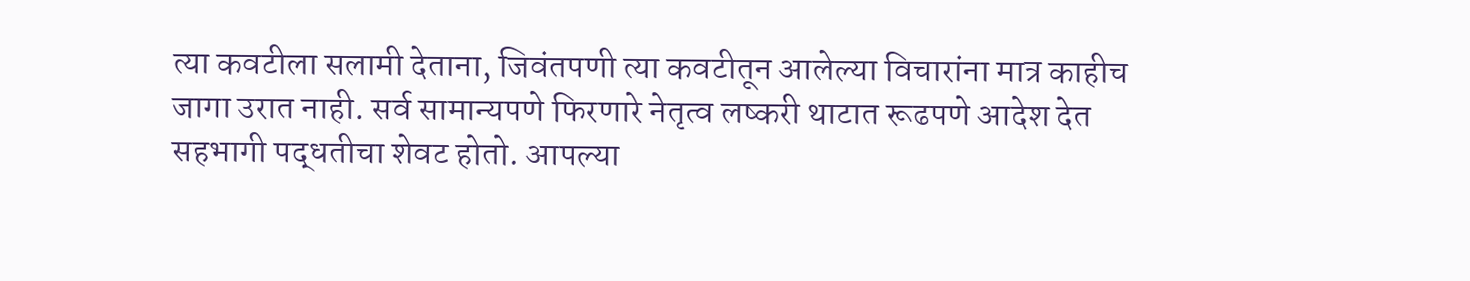त्या कवटीला सलामी देताना, जिवंतपणी त्या कवटीतून आलेल्या विचारांना मात्र काहीच जागा उरात नाही. सर्व सामान्यपणे फिरणारे नेतृत्व लष्करी थाटात रूढपणे आदेश देत सहभागी पद्धतीचा शेवट होतो. आपल्या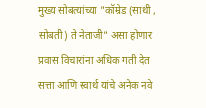मुख्य सोबत्यांच्या "कॉम्रेड (साथी , सोबती) ते नेताजी" असा होणार प्रवास विचारांना अधिक गती देत सत्ता आणि स्वार्थ यांचे अनेक नवे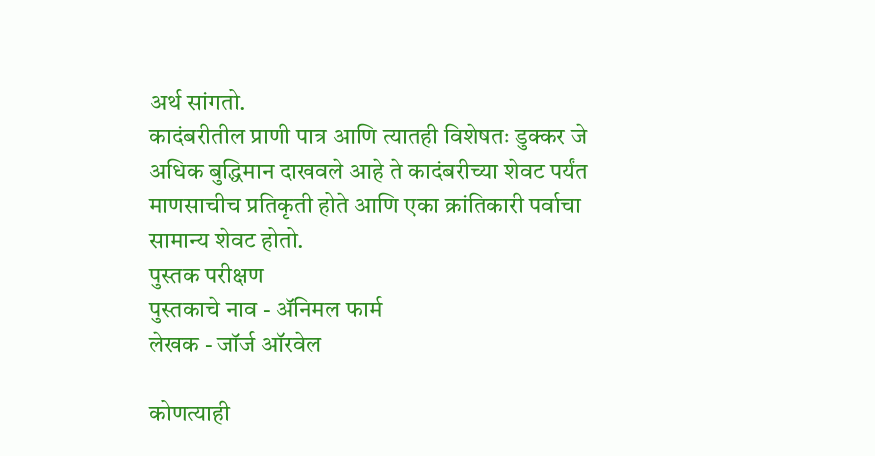अर्थ सांगतो.
कादंबरीतील प्राणी पात्र आणि त्यातही विशेषतः डुक्कर जे अधिक बुद्धिमान दाखवले आहे ते कादंबरीच्या शेवट पर्यंत माणसाचीच प्रतिकृती होते आणि एका क्रांतिकारी पर्वाचा सामान्य शेवट होतो.
पुस्तक परीक्षण
पुस्तकाचे नाव - ॲनिमल फार्म
लेखक - जॉर्ज ऑरवेल

कोणत्याही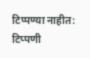टिप्पण्या नाहीत:
टिप्पणी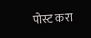पोस्ट करा